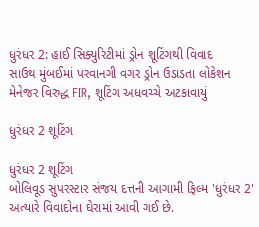ધુરંધર 2: હાઈ સિક્યુરિટીમાં ડ્રોન શૂટિંગથી વિવાદ
સાઉથ મુંબઈમાં પરવાનગી વગર ડ્રોન ઉડાડતા લોકેશન મેનેજર વિરુદ્ધ FIR, શૂટિંગ અધવચ્ચે અટકાવાયું

ધુરંધર 2 શૂટિંગ

ધુરંધર 2 શૂટિંગ
બોલિવૂડ સુપરસ્ટાર સંજય દત્તની આગામી ફિલ્મ 'ધુરંધર 2' અત્યારે વિવાદોના ઘેરામાં આવી ગઈ છે.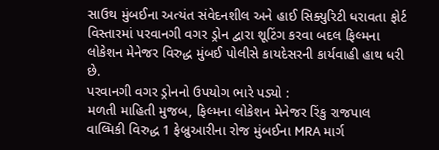સાઉથ મુંબઈના અત્યંત સંવેદનશીલ અને હાઈ સિક્યુરિટી ધરાવતા ફોર્ટ વિસ્તારમાં પરવાનગી વગર ડ્રોન દ્વારા શૂટિંગ કરવા બદલ ફિલ્મના લોકેશન મેનેજર વિરુદ્ધ મુંબઈ પોલીસે કાયદેસરની કાર્યવાહી હાથ ધરી છે.
પરવાનગી વગર ડ્રોનનો ઉપયોગ ભારે પડ્યો :
મળતી માહિતી મુજબ, ફિલ્મના લોકેશન મેનેજર રિંકુ રાજપાલ વાલ્મિકી વિરુદ્ધ 1 ફેબ્રુઆરીના રોજ મુંબઈના MRA માર્ગ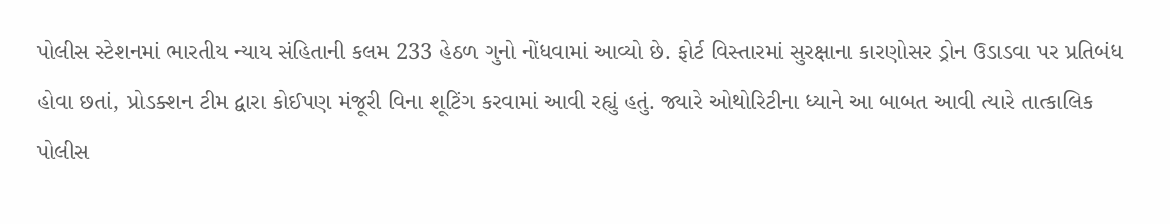પોલીસ સ્ટેશનમાં ભારતીય ન્યાય સંહિતાની કલમ 233 હેઠળ ગુનો નોંધવામાં આવ્યો છે. ફોર્ટ વિસ્તારમાં સુરક્ષાના કારણોસર ડ્રોન ઉડાડવા પર પ્રતિબંધ હોવા છતાં, પ્રોડક્શન ટીમ દ્વારા કોઈપણ મંજૂરી વિના શૂટિંગ કરવામાં આવી રહ્યું હતું. જ્યારે ઓથોરિટીના ધ્યાને આ બાબત આવી ત્યારે તાત્કાલિક પોલીસ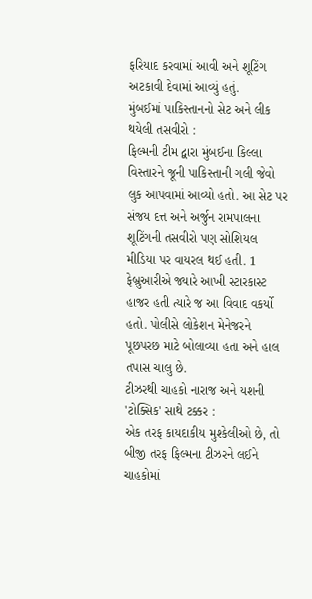ફરિયાદ કરવામાં આવી અને શૂટિંગ અટકાવી દેવામાં આવ્યું હતું.
મુંબઈમાં પાકિસ્તાનનો સેટ અને લીક થયેલી તસવીરો :
ફિલ્મની ટીમ દ્વારા મુંબઈના કિલ્લા વિસ્તારને જૂની પાકિસ્તાની ગલી જેવો લુક આપવામાં આવ્યો હતો. આ સેટ પર સંજય દત્ત અને અર્જુન રામપાલના શૂટિંગની તસવીરો પણ સોશિયલ મીડિયા પર વાયરલ થઈ હતી. 1 ફેબ્રુઆરીએ જ્યારે આખી સ્ટારકાસ્ટ હાજર હતી ત્યારે જ આ વિવાદ વકર્યો હતો. પોલીસે લોકેશન મેનેજરને પૂછપરછ માટે બોલાવ્યા હતા અને હાલ તપાસ ચાલુ છે.
ટીઝરથી ચાહકો નારાજ અને યશની 'ટોક્સિક' સાથે ટક્કર :
એક તરફ કાયદાકીય મુશ્કેલીઓ છે, તો બીજી તરફ ફિલ્મના ટીઝરને લઈને ચાહકોમાં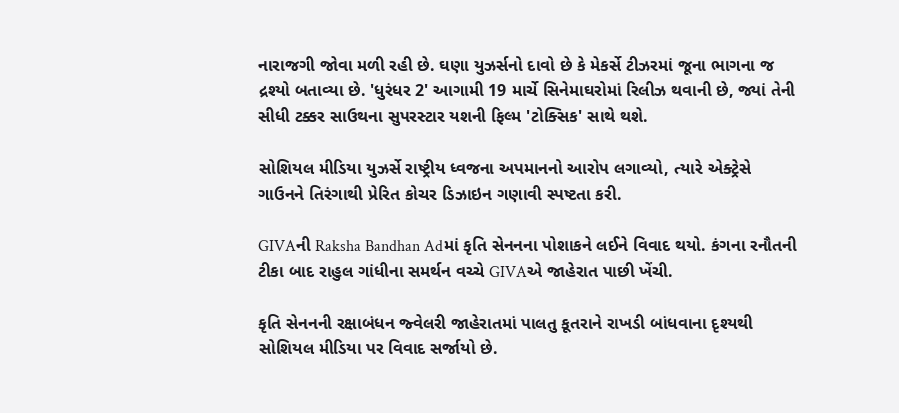નારાજગી જોવા મળી રહી છે. ઘણા યુઝર્સનો દાવો છે કે મેકર્સે ટીઝરમાં જૂના ભાગના જ દ્રશ્યો બતાવ્યા છે. 'ધુરંધર 2' આગામી 19 માર્ચે સિનેમાઘરોમાં રિલીઝ થવાની છે, જ્યાં તેની સીધી ટક્કર સાઉથના સુપરસ્ટાર યશની ફિલ્મ 'ટોક્સિક' સાથે થશે.

સોશિયલ મીડિયા યુઝર્સે રાષ્ટ્રીય ધ્વજના અપમાનનો આરોપ લગાવ્યો, ત્યારે એક્ટ્રેસે ગાઉનને તિરંગાથી પ્રેરિત કોચર ડિઝાઇન ગણાવી સ્પષ્ટતા કરી.

GIVAની Raksha Bandhan Adમાં કૃતિ સેનનના પોશાકને લઈને વિવાદ થયો. કંગના રનૌતની ટીકા બાદ રાહુલ ગાંધીના સમર્થન વચ્ચે GIVAએ જાહેરાત પાછી ખેંચી.

કૃતિ સેનનની રક્ષાબંધન જ્વેલરી જાહેરાતમાં પાલતુ કૂતરાને રાખડી બાંધવાના દૃશ્યથી સોશિયલ મીડિયા પર વિવાદ સર્જાયો છે.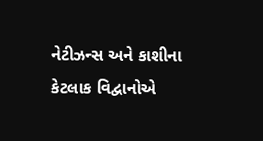નેટીઝન્સ અને કાશીના કેટલાક વિદ્વાનોએ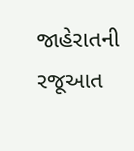જાહેરાતની રજૂઆત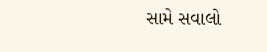સામે સવાલો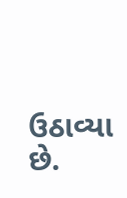ઉઠાવ્યા છે.